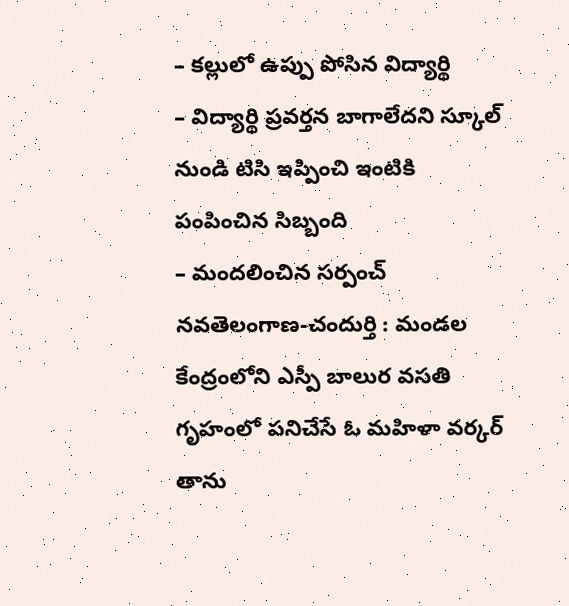– కల్లులో ఉప్పు పోసిన విద్యార్థి
– విద్యార్థి ప్రవర్తన బాగాలేదని స్కూల్ నుండి టిసి ఇప్పించి ఇంటికి పంపించిన సిబ్బంది
– మందలించిన సర్పంచ్
నవతెలంగాణ-చందుర్తి : మండల కేంద్రంలోని ఎస్పీ బాలుర వసతి గృహంలో పనిచేసే ఓ మహిళా వర్కర్ తాను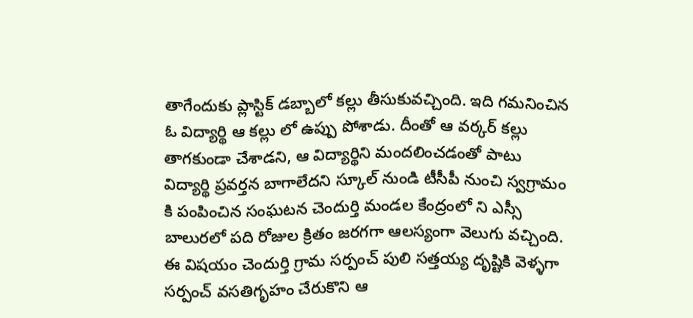తాగేందుకు ప్లాస్టిక్ డబ్బాలో కల్లు తీసుకువచ్చింది. ఇది గమనించిన ఓ విద్యార్థి ఆ కల్లు లో ఉప్పు పోశాడు. దీంతో ఆ వర్కర్ కల్లు తాగకుండా చేశాడని, ఆ విద్యార్థిని మందలించడంతో పాటు విద్యార్థి ప్రవర్తన బాగాలేదని స్కూల్ నుండి టీసీపీ నుంచి స్వగ్రామం కి పంపించిన సంఘటన చెందుర్తి మండల కేంద్రంలో ని ఎస్సీ బాలురలో పది రోజుల క్రితం జరగగా ఆలస్యంగా వెలుగు వచ్చింది.
ఈ విషయం చెందుర్తి గ్రామ సర్పంచ్ పులి సత్తయ్య దృష్టికి వెళ్ళగా సర్పంచ్ వసతిగృహం చేరుకొని ఆ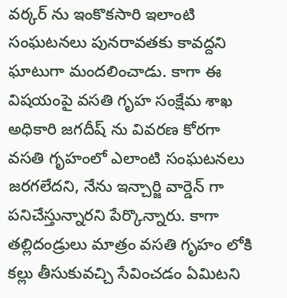వర్కర్ ను ఇంకొకసారి ఇలాంటి సంఘటనలు పునరావతకు కావద్దని ఘాటుగా మందలించాడు. కాగా ఈ విషయంపై వసతి గృహ సంక్షేమ శాఖ అధికారి జగదీష్ ను వివరణ కోరగా వసతి గృహంలో ఎలాంటి సంఘటనలు జరగలేదని, నేను ఇన్చార్జి వార్డెన్ గా పనిచేస్తున్నారని పేర్కొన్నారు. కాగా తల్లిదండ్రులు మాత్రం వసతి గృహం లోకి కల్లు తీసుకువచ్చి సేవించడం ఏమిటని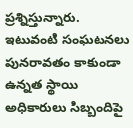ప్రశ్నిస్తున్నారు. ఇటువంటి సంఘటనలు పునరావతం కాకుండా ఉన్నత స్థాయి అధికారులు సిబ్బందిపై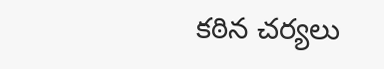కఠిన చర్యలు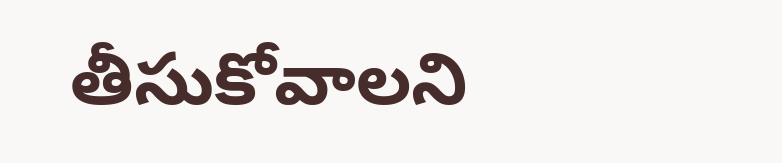తీసుకోవాలని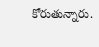కోరుతున్నారు.